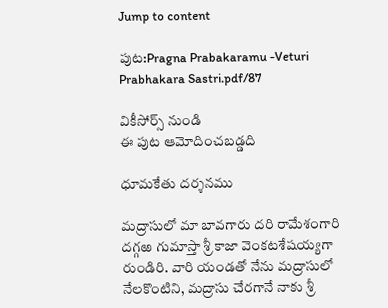Jump to content

పుట:Pragna Prabakaramu -Veturi Prabhakara Sastri.pdf/87

వికీసోర్స్ నుండి
ఈ పుట ఆమోదించబడ్డది

ధూమకేతు దర్శనము

మద్రాసులో మా బావగారు దరి రామేశంగారి దగ్గఱ గుమాస్తా శ్రీ కాజా వెంకటశేషయ్యగా రుండిరి. వారి యండతో నేను మద్రాసులో నేలకొంటిని, మద్రాసు చేరగానే నాకు శ్రీ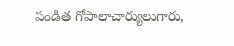పండిత గోపాలాచార్యులుగారు,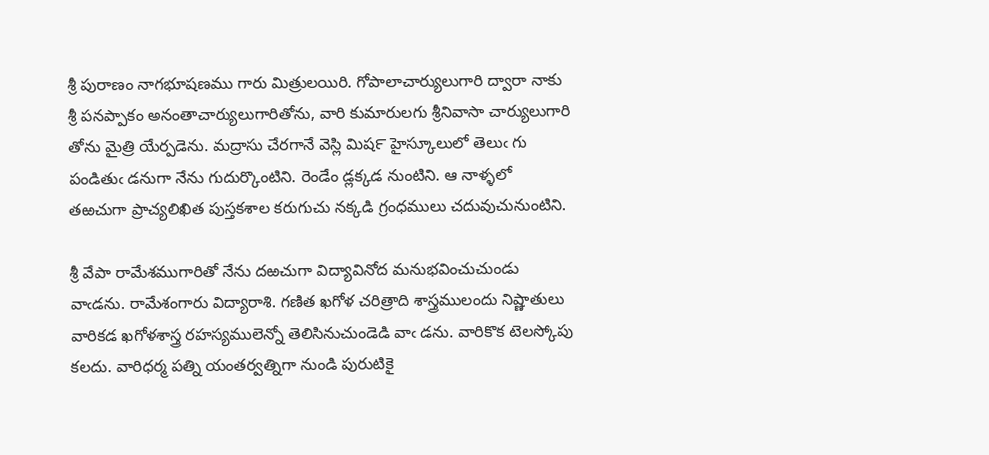శ్రీ పురాణం నాగభూషణము గారు మిత్రులయిరి. గోపాలాచార్యులుగారి ద్వారా నాకు శ్రీ పనప్పాకం అనంతాచార్యులుగారితోను, వారి కుమారులగు శ్రీనివాసా చార్యులుగారి తోను మైత్రి యేర్పడెను. మద్రాసు చేరగానే వెస్లి మిష౯ హైస్కూలులో తెలుఁ గు పండితుఁ డనుగా నేను గుదుర్కొంటిని. రెండేం డ్లక్కడ నుంటిని. ఆ నాళ్ళలో తఱచుగా ప్రాచ్యలిఖిత పుస్తకశాల కరుగుచు నక్కడి గ్రంధములు చదువుచునుంటిని.

శ్రీ వేపా రామేశముగారితో నేను దఱచుగా విద్యావినోద మనుభవించుచుండు వాఁడను. రామేశంగారు విద్యారాశి. గణిత ఖగోళ చరిత్రాది శాస్త్రములందు నిష్ణాతులు వారికడ ఖగోళశాస్త్ర రహస్యములెన్నో తెలిసినుచుండెడి వాఁ డను. వారికొక టెలస్కోపు కలదు. వారిధర్మ పత్ని యంతర్వత్నిగా నుండి పురుటికై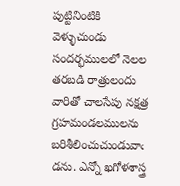పుట్టినింటికి వెళ్ళుచుండు సందర్భములలో నెలల తరబడి రాత్రులందు వారితో చాలసేపు నక్షత్ర గ్రహమండలములను బరిశీలించుచుండువాఁ డను. ఎన్నో ఖగోళశాస్త్ర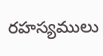రహస్యములు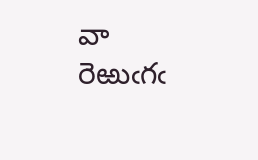వా రెఱుఁగఁ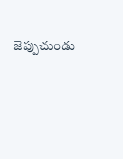జెప్పుచుండు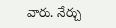వారు. నేర్చు